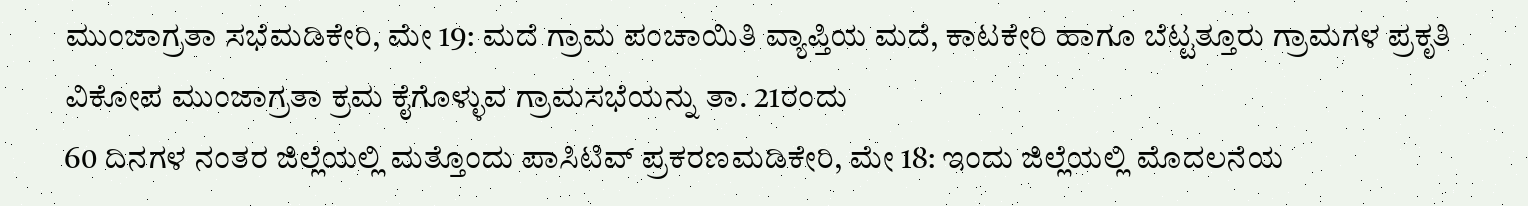ಮುಂಜಾಗ್ರತಾ ಸಭೆಮಡಿಕೇರಿ, ಮೇ 19: ಮದೆ ಗ್ರಾಮ ಪಂಚಾಯಿತಿ ವ್ಯಾಪ್ತಿಯ ಮದೆ, ಕಾಟಕೇರಿ ಹಾಗೂ ಬೆಟ್ಟತ್ತೂರು ಗ್ರಾಮಗಳ ಪ್ರಕೃತಿ ವಿಕೋಪ ಮುಂಜಾಗ್ರತಾ ಕ್ರಮ ಕೈಗೊಳ್ಳುವ ಗ್ರಾಮಸಭೆಯನ್ನು ತಾ. 21ರಂದು
60 ದಿನಗಳ ನಂತರ ಜಿಲ್ಲೆಯಲ್ಲಿ ಮತ್ತೊಂದು ಪಾಸಿಟಿವ್ ಪ್ರಕರಣಮಡಿಕೇರಿ, ಮೇ 18: ಇಂದು ಜಿಲ್ಲೆಯಲ್ಲಿ ಮೊದಲನೆಯ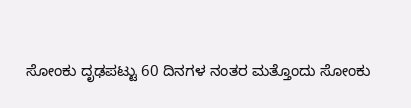ಸೋಂಕು ದೃಢಪಟ್ಟು 60 ದಿನಗಳ ನಂತರ ಮತ್ತೊಂದು ಸೋಂಕು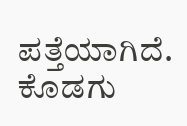ಪತ್ತೆಯಾಗಿದೆ. ಕೊಡಗು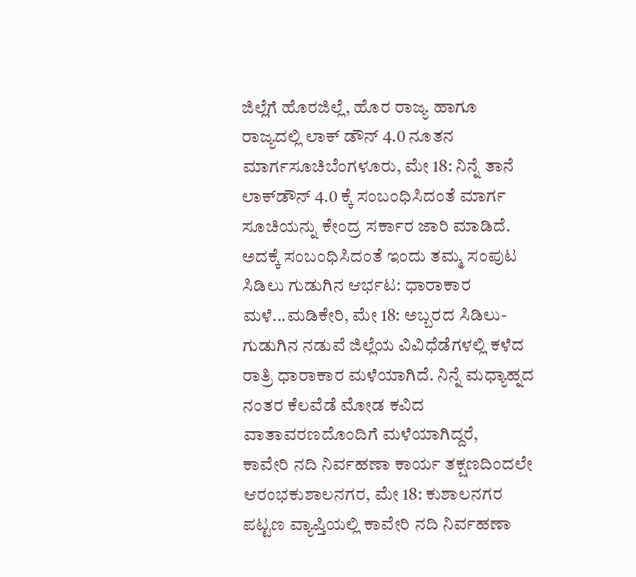ಜಿಲ್ಲೆಗೆ ಹೊರಜಿಲ್ಲೆ, ಹೊರ ರಾಜ್ಯ ಹಾಗೂ
ರಾಜ್ಯದಲ್ಲಿ ಲಾಕ್ ಡೌನ್ 4.0 ನೂತನ ಮಾರ್ಗಸೂಚಿಬೆಂಗಳೂರು, ಮೇ 18: ನಿನ್ನೆ ತಾನೆ ಲಾಕ್‍ಡೌನ್ 4.0 ಕ್ಕೆ ಸಂಬಂಧಿಸಿದಂತೆ ಮಾರ್ಗ ಸೂಚಿಯನ್ನು ಕೇಂದ್ರ ಸರ್ಕಾರ ಜಾರಿ ಮಾಡಿದೆ. ಅದಕ್ಕೆ ಸಂಬಂಧಿಸಿದಂತೆ ಇಂದು ತಮ್ಮ ಸಂಪುಟ
ಸಿಡಿಲು ಗುಡುಗಿನ ಆರ್ಭಟ: ಧಾರಾಕಾರ ಮಳೆ...ಮಡಿಕೇರಿ, ಮೇ 18: ಅಬ್ಬರದ ಸಿಡಿಲು-ಗುಡುಗಿನ ನಡುವೆ ಜಿಲ್ಲೆಯ ವಿವಿಧೆಡೆಗಳಲ್ಲಿ ಕಳೆದ ರಾತ್ರಿ ಧಾರಾಕಾರ ಮಳೆಯಾಗಿದೆ. ನಿನ್ನೆ ಮಧ್ಯಾಹ್ನದ ನಂತರ ಕೆಲವೆಡೆ ಮೋಡ ಕವಿದ ವಾತಾವರಣದೊಂದಿಗೆ ಮಳೆಯಾಗಿದ್ದರೆ,
ಕಾವೇರಿ ನದಿ ನಿರ್ವಹಣಾ ಕಾರ್ಯ ತಕ್ಷಣದಿಂದಲೇ ಆರಂಭಕುಶಾಲನಗರ, ಮೇ 18: ಕುಶಾಲನಗರ ಪಟ್ಟಣ ವ್ಯಾಪ್ತಿಯಲ್ಲಿ ಕಾವೇರಿ ನದಿ ನಿರ್ವಹಣಾ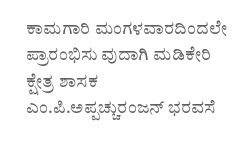ಕಾಮಗಾರಿ ಮಂಗಳವಾರದಿಂದಲೇ ಪ್ರಾರಂಭಿಸು ವುದಾಗಿ ಮಡಿಕೇರಿ ಕ್ಷೇತ್ರ ಶಾಸಕ ಎಂ.ಪಿ.ಅಪ್ಪಚ್ಚುರಂಜನ್ ಭರವಸೆ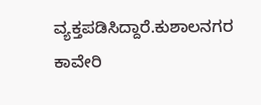ವ್ಯಕ್ತಪಡಿಸಿದ್ದಾರೆ.ಕುಶಾಲನಗರ ಕಾವೇರಿ